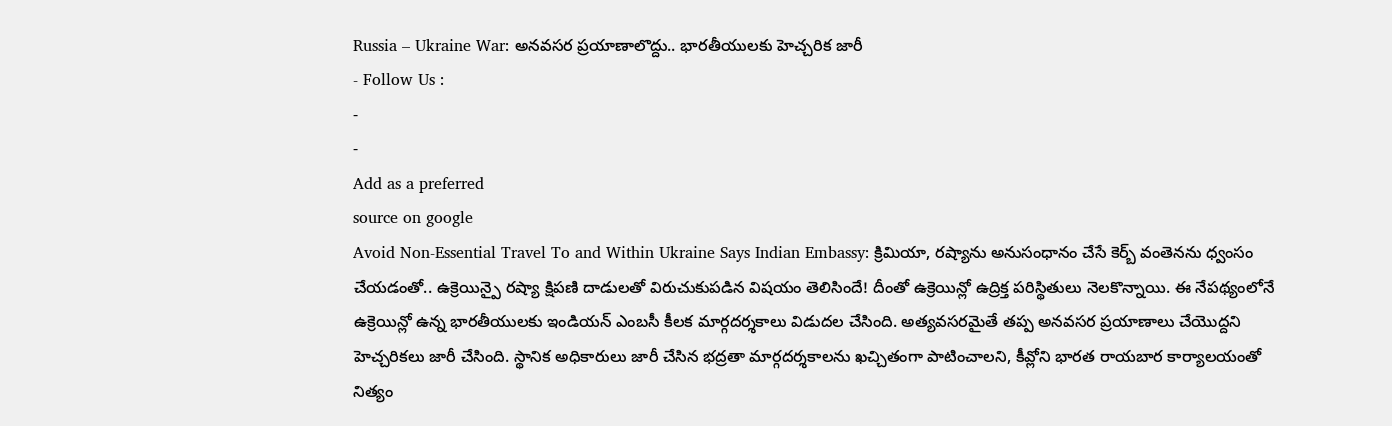Russia – Ukraine War: అనవసర ప్రయాణాలొద్దు.. భారతీయులకు హెచ్చరిక జారీ
- Follow Us :
-
-
Add as a preferred
source on google
Avoid Non-Essential Travel To and Within Ukraine Says Indian Embassy: క్రిమియా, రష్యాను అనుసంధానం చేసే కెర్బ్ వంతెనను ధ్వంసం చేయడంతో.. ఉక్రెయిన్పై రష్యా క్షిపణి దాడులతో విరుచుకుపడిన విషయం తెలిసిందే! దీంతో ఉక్రెయిన్లో ఉద్రిక్త పరిస్థితులు నెలకొన్నాయి. ఈ నేపథ్యంలోనే ఉక్రెయిన్లో ఉన్న భారతీయులకు ఇండియన్ ఎంబసీ కీలక మార్గదర్శకాలు విడుదల చేసింది. అత్యవసరమైతే తప్ప అనవసర ప్రయాణాలు చేయొద్దని హెచ్చరికలు జారీ చేసింది. స్థానిక అధికారులు జారీ చేసిన భద్రతా మార్గదర్శకాలను ఖచ్చితంగా పాటించాలని, కీవ్లోని భారత రాయబార కార్యాలయంతో నిత్యం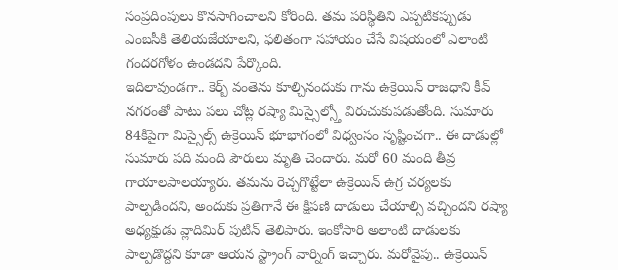సంప్రదింపులు కొనసాగించాలని కోరింది. తమ పరిస్థితిని ఎప్పటికప్పుడు ఎంబసీకి తెలియజేయాలని, ఫలితంగా సహాయం చేసే విషయంలో ఎలాంటి గందరగోళం ఉండదని పేర్కొంది.
ఇదిలావుండగా.. కెర్బ్ వంతెను కూల్చినందుకు గాను ఉక్రెయిన్ రాజధాని కీవ్ నగరంతో పాటు పలు చోట్ల రష్యా మిస్సైల్స్తో విరుచుకుపడుతోంది. సుమారు 84కిపైగా మిస్సైల్స్ ఉక్రెయిన్ భూభాగంలో విధ్వంసం సృష్టించగా.. ఈ దాడుల్లో సుమారు పది మంది పౌరులు మృతి చెందారు. మరో 60 మంది తీవ్ర గాయాలపాలయ్యారు. తమను రెచ్చగొట్టేలా ఉక్రెయిన్ ఉగ్ర చర్యలకు పాల్పడిందని, అందుకు ప్రతిగానే ఈ క్షిపణి దాడులు చేయాల్సి వచ్చిందని రష్యా అధ్యక్షుడు వ్లాదిమిర్ పుటిన్ తెలిపారు. ఇంకోసారి అలాంటి దాడులకు పాల్పడొద్దని కూడా ఆయన స్ట్రాంగ్ వార్నింగ్ ఇచ్చారు. మరోవైపు.. ఉక్రెయిన్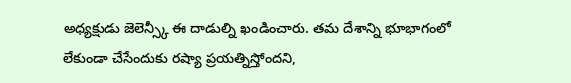అధ్యక్షుడు జెలెన్స్కీ ఈ దాడుల్ని ఖండించారు. తమ దేశాన్ని భూభాగంలో లేకుండా చేసేందుకు రష్యా ప్రయత్నిస్తోందని,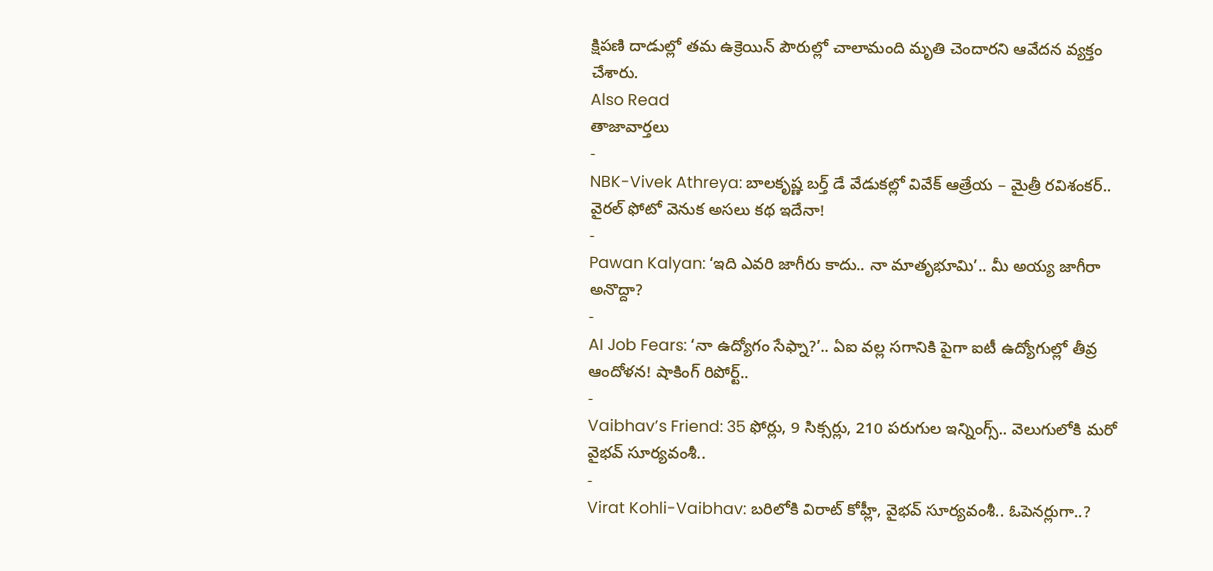క్షిపణి దాడుల్లో తమ ఉక్రెయిన్ పౌరుల్లో చాలామంది మృతి చెందారని ఆవేదన వ్యక్తం చేశారు.
Also Read
తాజావార్తలు
-
NBK-Vivek Athreya: బాలకృష్ణ బర్త్ డే వేడుకల్లో వివేక్ ఆత్రేయ – మైత్రీ రవిశంకర్.. వైరల్ ఫోటో వెనుక అసలు కథ ఇదేనా!
-
Pawan Kalyan: ‘ఇది ఎవరి జాగీరు కాదు.. నా మాతృభూమి’.. మీ అయ్య జాగీరా అనొద్దా?
-
AI Job Fears: ‘నా ఉద్యోగం సేఫ్నా?’.. ఏఐ వల్ల సగానికి పైగా ఐటీ ఉద్యోగుల్లో తీవ్ర ఆందోళన! షాకింగ్ రిపోర్ట్..
-
Vaibhav’s Friend: 35 ఫోర్లు, 9 సిక్సర్లు, 210 పరుగుల ఇన్నింగ్స్.. వెలుగులోకి మరో వైభవ్ సూర్యవంశీ..
-
Virat Kohli-Vaibhav: బరిలోకి విరాట్ కోహ్లీ, వైభవ్ సూర్యవంశీ.. ఓపెనర్లుగా..?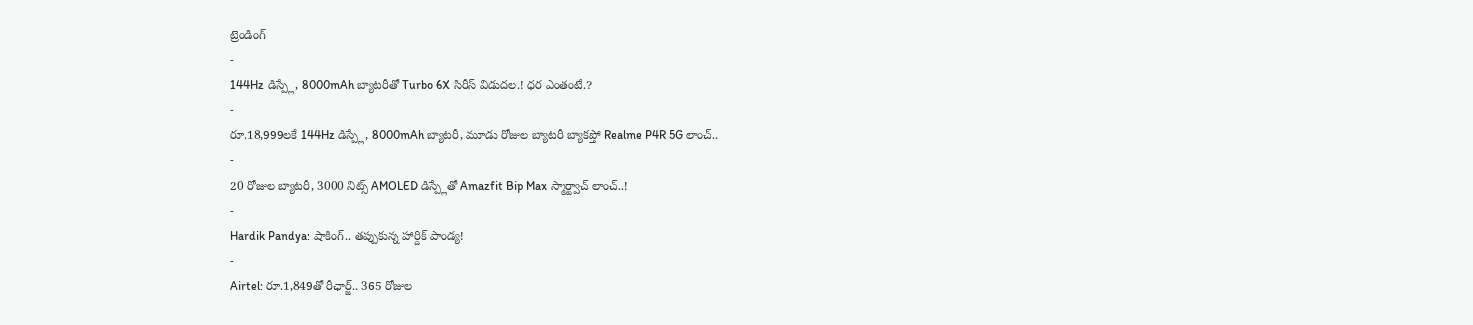ట్రెండింగ్
-
144Hz డిస్ప్లే, 8000mAh బ్యాటరీతో Turbo 6X సిరీస్ విడుదల.! ధర ఎంతంటే.?
-
రూ.18,999లకే 144Hz డిస్ప్లే, 8000mAh బ్యాటరీ, మూడు రోజుల బ్యాటరీ బ్యాకప్తో Realme P4R 5G లాంచ్..
-
20 రోజుల బ్యాటరీ, 3000 నిట్స్ AMOLED డిస్ప్లేతో Amazfit Bip Max స్మార్ట్వాచ్ లాంచ్..!
-
Hardik Pandya: షాకింగ్.. తప్పుకున్న హార్దిక్ పాండ్య!
-
Airtel: రూ.1,849తో రీఛార్జ్.. 365 రోజుల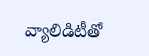వ్యాలిడిటీతో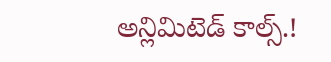అన్లిమిటెడ్ కాల్స్.!